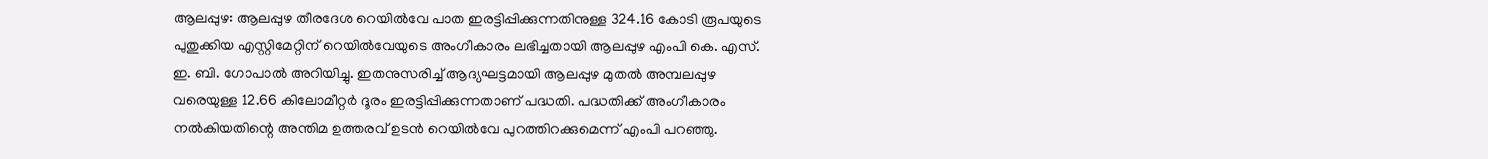ആലപ്പുഴ: ആലപ്പുഴ തീരദേശ റെയിൽവേ പാത ഇരട്ടിപ്പിക്കുന്നതിനുള്ള 324.16 കോടി രൂപയുടെ പുതുക്കിയ എസ്റ്റിമേറ്റിന് റെയിൽവേയുടെ അംഗീകാരം ലഭിച്ചതായി ആലപ്പുഴ എംപി കെ. എസ്. ഇ. ബി. ഗോപാൽ അറിയിച്ചു. ഇതനുസരിച്ച് ആദ്യഘട്ടമായി ആലപ്പുഴ മുതൽ അമ്പലപ്പുഴ വരെയുള്ള 12.66 കിലോമീറ്റർ ദൂരം ഇരട്ടിപ്പിക്കുന്നതാണ് പദ്ധതി. പദ്ധതിക്ക് അംഗീകാരം നൽകിയതിന്റെ അന്തിമ ഉത്തരവ് ഉടൻ റെയിൽവേ പുറത്തിറക്കുമെന്ന് എംപി പറഞ്ഞു.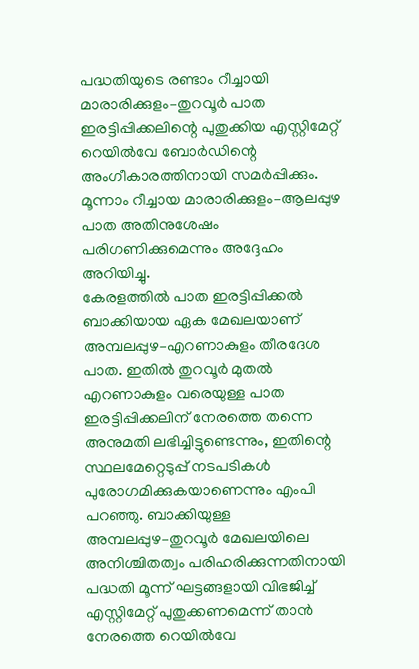പദ്ധതിയുടെ രണ്ടാം റീച്ചായി മാരാരിക്കുളം–തുറവൂർ പാത ഇരട്ടിപ്പിക്കലിന്റെ പുതുക്കിയ എസ്റ്റിമേറ്റ് റെയിൽവേ ബോർഡിന്റെ അംഗീകാരത്തിനായി സമർപ്പിക്കും. മൂന്നാം റീച്ചായ മാരാരിക്കുളം–ആലപ്പുഴ പാത അതിനുശേഷം പരിഗണിക്കുമെന്നും അദ്ദേഹം അറിയിച്ചു.
കേരളത്തിൽ പാത ഇരട്ടിപ്പിക്കൽ ബാക്കിയായ ഏക മേഖലയാണ് അമ്പലപ്പുഴ–എറണാകുളം തീരദേശ പാത. ഇതിൽ തുറവൂർ മുതൽ എറണാകുളം വരെയുള്ള പാത ഇരട്ടിപ്പിക്കലിന് നേരത്തെ തന്നെ അനുമതി ലഭിച്ചിട്ടുണ്ടെന്നും, ഇതിന്റെ സ്ഥലമേറ്റെടുപ്പ് നടപടികൾ പുരോഗമിക്കുകയാണെന്നും എംപി പറഞ്ഞു. ബാക്കിയുള്ള അമ്പലപ്പുഴ–തുറവൂർ മേഖലയിലെ അനിശ്ചിതത്വം പരിഹരിക്കുന്നതിനായി പദ്ധതി മൂന്ന് ഘട്ടങ്ങളായി വിഭജിച്ച് എസ്റ്റിമേറ്റ് പുതുക്കണമെന്ന് താൻ നേരത്തെ റെയിൽവേ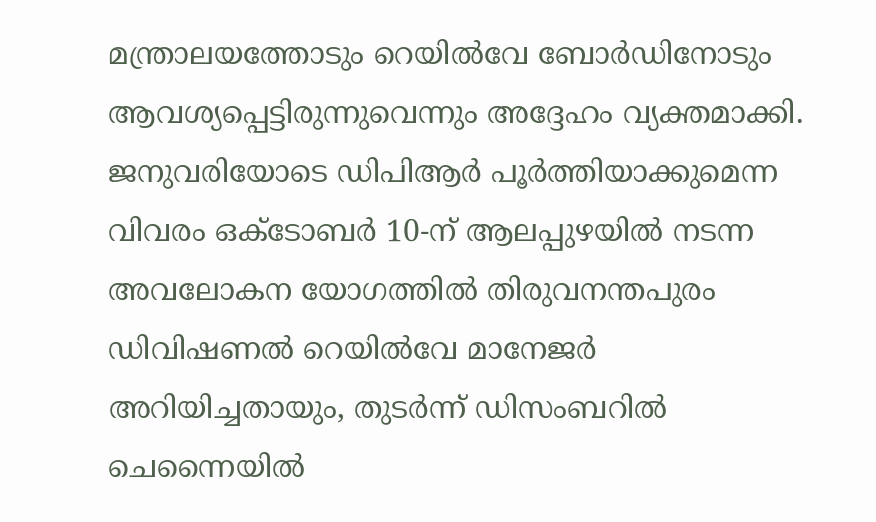മന്ത്രാലയത്തോടും റെയിൽവേ ബോർഡിനോടും ആവശ്യപ്പെട്ടിരുന്നുവെന്നും അദ്ദേഹം വ്യക്തമാക്കി.
ജനുവരിയോടെ ഡിപിആർ പൂർത്തിയാക്കുമെന്ന വിവരം ഒക്ടോബർ 10-ന് ആലപ്പുഴയിൽ നടന്ന അവലോകന യോഗത്തിൽ തിരുവനന്തപുരം ഡിവിഷണൽ റെയിൽവേ മാനേജർ അറിയിച്ചതായും, തുടർന്ന് ഡിസംബറിൽ ചെന്നൈയിൽ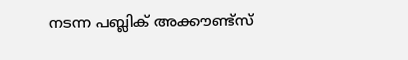നടന്ന പബ്ലിക് അക്കൗണ്ട്സ്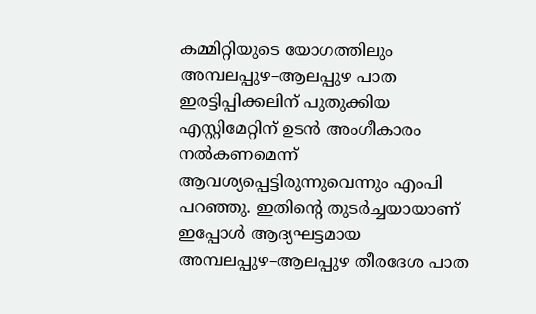കമ്മിറ്റിയുടെ യോഗത്തിലും അമ്പലപ്പുഴ–ആലപ്പുഴ പാത ഇരട്ടിപ്പിക്കലിന് പുതുക്കിയ എസ്റ്റിമേറ്റിന് ഉടൻ അംഗീകാരം നൽകണമെന്ന് ആവശ്യപ്പെട്ടിരുന്നുവെന്നും എംപി പറഞ്ഞു. ഇതിന്റെ തുടർച്ചയായാണ് ഇപ്പോൾ ആദ്യഘട്ടമായ അമ്പലപ്പുഴ–ആലപ്പുഴ തീരദേശ പാത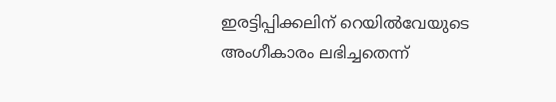ഇരട്ടിപ്പിക്കലിന് റെയിൽവേയുടെ അംഗീകാരം ലഭിച്ചതെന്ന്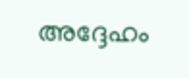അദ്ദേഹം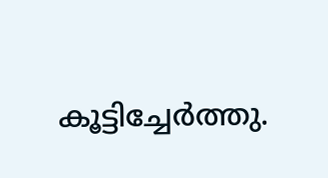കൂട്ടിച്ചേർത്തു.